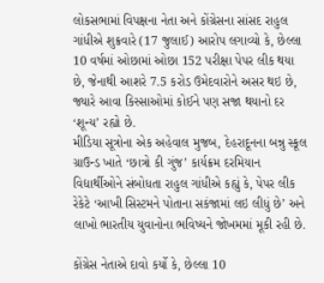લોકસભામાં વિપક્ષના નેતા અને કોંગ્રેસના સાંસદ રાહુલ ગાંધીએ શુક્રવારે (17 જુલાઈ) આરોપ લગાવ્યો કે, છેલ્લા 10 વર્ષમાં ઓછામાં ઓછા 152 પરીક્ષા પેપર લીક થયા છે, જેનાથી આશરે 7.5 કરોડ ઉમેદવારોને અસર થઇ છે, જ્યારે આવા કિસ્સાઓમાં કોઈને પણ સજા થયાનો દર ‘શૂન્ય’ રહ્યો છે.
મીડિયા સૂત્રોના એક અહેવાલ મુજબ, દેહરાદૂનના બન્નુ સ્કૂલ ગ્રાઉન્ડ ખાતે ‘છાત્રો કી ગુંજ’ કાર્યક્રમ દરમિયાન વિદ્યાર્થીઓને સંબોધતા રાહુલ ગાંધીએ કહ્યું કે, પેપર લીક રેકેટે ‘આખી સિસ્ટમને પોતાના સકંજામાં લઇ લીધું છે’ અને લાખો ભારતીય યુવાનોના ભવિષ્યને જોખમમાં મૂકી રહી છે.

કોંગ્રેસ નેતાએ દાવો કર્યો કે, છેલ્લા 10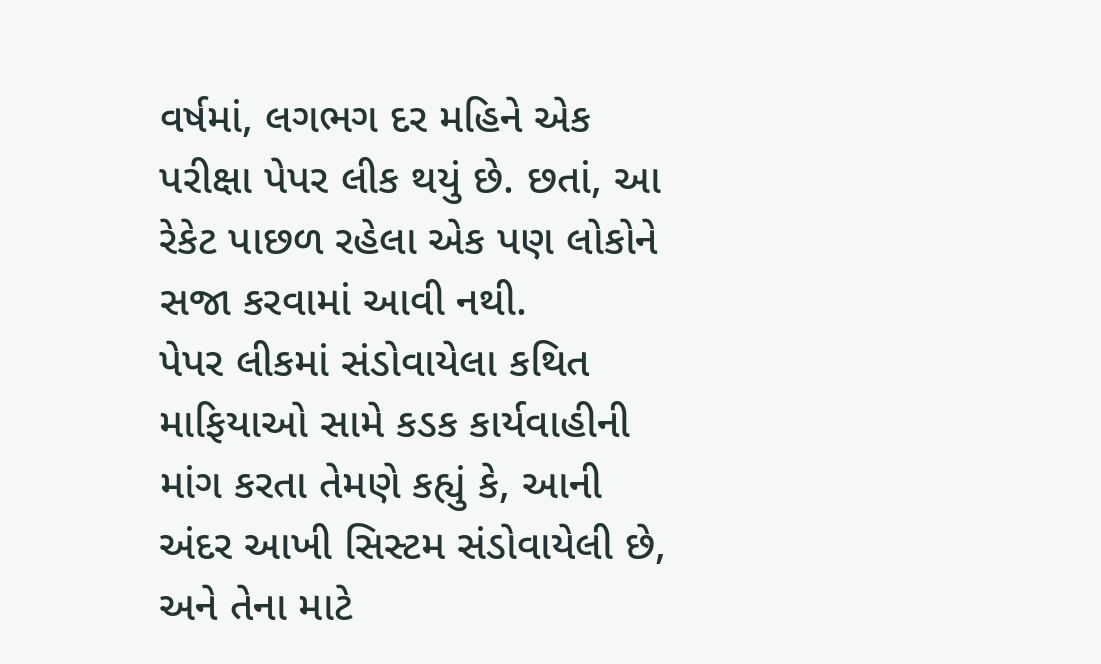વર્ષમાં, લગભગ દર મહિને એક પરીક્ષા પેપર લીક થયું છે. છતાં, આ રેકેટ પાછળ રહેલા એક પણ લોકોને સજા કરવામાં આવી નથી.
પેપર લીકમાં સંડોવાયેલા કથિત માફિયાઓ સામે કડક કાર્યવાહીની માંગ કરતા તેમણે કહ્યું કે, આની અંદર આખી સિસ્ટમ સંડોવાયેલી છે, અને તેના માટે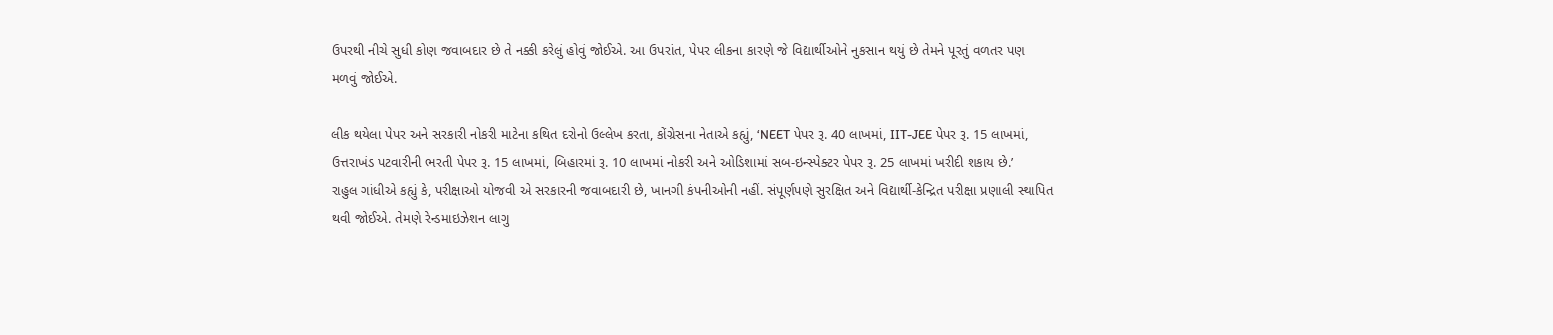ઉપરથી નીચે સુધી કોણ જવાબદાર છે તે નક્કી કરેલું હોવું જોઈએ. આ ઉપરાંત, પેપર લીકના કારણે જે વિદ્યાર્થીઓને નુકસાન થયું છે તેમને પૂરતું વળતર પણ મળવું જોઈએ.

લીક થયેલા પેપર અને સરકારી નોકરી માટેના કથિત દરોનો ઉલ્લેખ કરતા, કોંગ્રેસના નેતાએ કહ્યું, ‘NEET પેપર રૂ. 40 લાખમાં, IIT-JEE પેપર રૂ. 15 લાખમાં, ઉત્તરાખંડ પટવારીની ભરતી પેપર રૂ. 15 લાખમાં, બિહારમાં રૂ. 10 લાખમાં નોકરી અને ઓડિશામાં સબ-ઇન્સ્પેક્ટર પેપર રૂ. 25 લાખમાં ખરીદી શકાય છે.’
રાહુલ ગાંધીએ કહ્યું કે, પરીક્ષાઓ યોજવી એ સરકારની જવાબદારી છે, ખાનગી કંપનીઓની નહીં. સંપૂર્ણપણે સુરક્ષિત અને વિદ્યાર્થી-કેન્દ્રિત પરીક્ષા પ્રણાલી સ્થાપિત થવી જોઈએ. તેમણે રેન્ડમાઇઝેશન લાગુ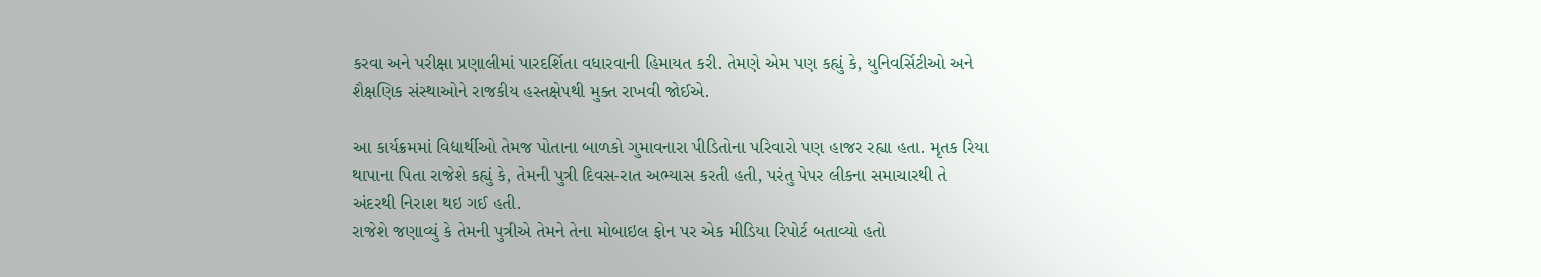કરવા અને પરીક્ષા પ્રણાલીમાં પારદર્શિતા વધારવાની હિમાયત કરી. તેમણે એમ પણ કહ્યું કે, યુનિવર્સિટીઓ અને શૈક્ષણિક સંસ્થાઓને રાજકીય હસ્તક્ષેપથી મુક્ત રાખવી જોઈએ.

આ કાર્યક્રમમાં વિદ્યાર્થીઓ તેમજ પોતાના બાળકો ગુમાવનારા પીડિતોના પરિવારો પણ હાજર રહ્યા હતા. મૃતક રિયા થાપાના પિતા રાજેશે કહ્યું કે, તેમની પુત્રી દિવસ-રાત અભ્યાસ કરતી હતી, પરંતુ પેપર લીકના સમાચારથી તે અંદરથી નિરાશ થઇ ગઈ હતી.
રાજેશે જણાવ્યું કે તેમની પુત્રીએ તેમને તેના મોબાઇલ ફોન પર એક મીડિયા રિપોર્ટ બતાવ્યો હતો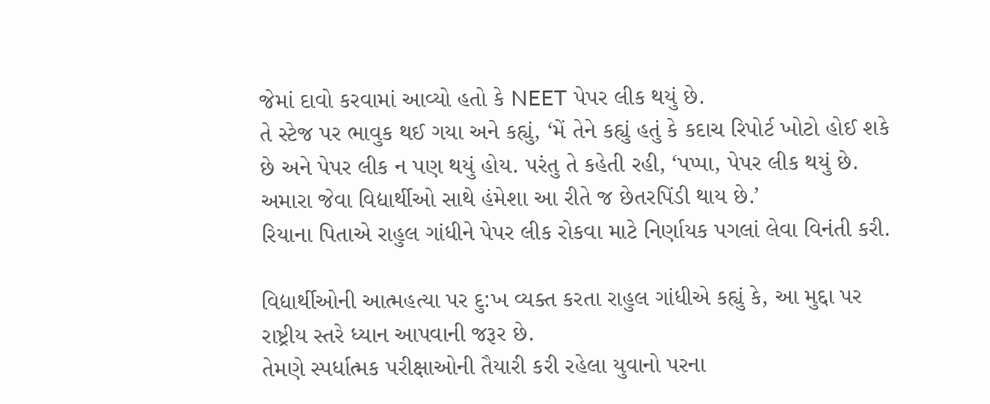જેમાં દાવો કરવામાં આવ્યો હતો કે NEET પેપર લીક થયું છે.
તે સ્ટેજ પર ભાવુક થઈ ગયા અને કહ્યું, ‘મેં તેને કહ્યું હતું કે કદાચ રિપોર્ટ ખોટો હોઈ શકે છે અને પેપર લીક ન પણ થયું હોય. પરંતુ તે કહેતી રહી, ‘પપ્પા, પેપર લીક થયું છે. અમારા જેવા વિદ્યાર્થીઓ સાથે હંમેશા આ રીતે જ છેતરપિંડી થાય છે.’
રિયાના પિતાએ રાહુલ ગાંધીને પેપર લીક રોકવા માટે નિર્ણાયક પગલાં લેવા વિનંતી કરી.

વિદ્યાર્થીઓની આત્મહત્યા પર દુ:ખ વ્યક્ત કરતા રાહુલ ગાંધીએ કહ્યું કે, આ મુદ્દા પર રાષ્ટ્રીય સ્તરે ધ્યાન આપવાની જરૂર છે.
તેમણે સ્પર્ધાત્મક પરીક્ષાઓની તૈયારી કરી રહેલા યુવાનો પરના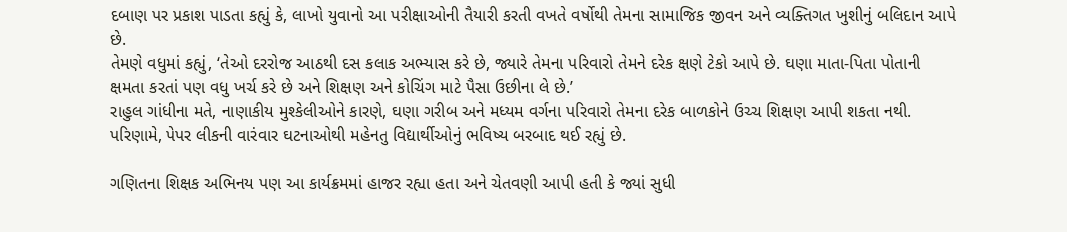દબાણ પર પ્રકાશ પાડતા કહ્યું કે, લાખો યુવાનો આ પરીક્ષાઓની તૈયારી કરતી વખતે વર્ષોથી તેમના સામાજિક જીવન અને વ્યક્તિગત ખુશીનું બલિદાન આપે છે.
તેમણે વધુમાં કહ્યું, ‘તેઓ દરરોજ આઠથી દસ કલાક અભ્યાસ કરે છે, જ્યારે તેમના પરિવારો તેમને દરેક ક્ષણે ટેકો આપે છે. ઘણા માતા-પિતા પોતાની ક્ષમતા કરતાં પણ વધુ ખર્ચ કરે છે અને શિક્ષણ અને કોચિંગ માટે પૈસા ઉછીના લે છે.’
રાહુલ ગાંધીના મતે, નાણાકીય મુશ્કેલીઓને કારણે, ઘણા ગરીબ અને મધ્યમ વર્ગના પરિવારો તેમના દરેક બાળકોને ઉચ્ચ શિક્ષણ આપી શકતા નથી. પરિણામે, પેપર લીકની વારંવાર ઘટનાઓથી મહેનતુ વિદ્યાર્થીઓનું ભવિષ્ય બરબાદ થઈ રહ્યું છે.

ગણિતના શિક્ષક અભિનય પણ આ કાર્યક્રમમાં હાજર રહ્યા હતા અને ચેતવણી આપી હતી કે જ્યાં સુધી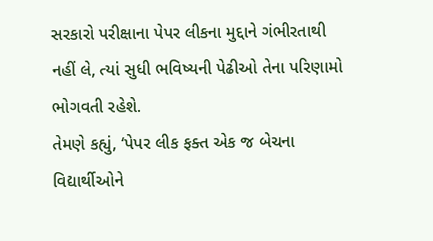સરકારો પરીક્ષાના પેપર લીકના મુદ્દાને ગંભીરતાથી નહીં લે, ત્યાં સુધી ભવિષ્યની પેઢીઓ તેના પરિણામો ભોગવતી રહેશે.
તેમણે કહ્યું, ‘પેપર લીક ફક્ત એક જ બેચના વિદ્યાર્થીઓને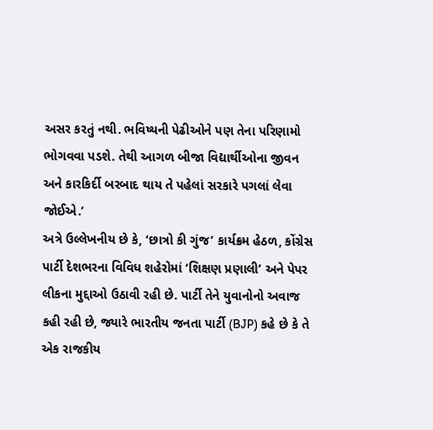અસર કરતું નથી. ભવિષ્યની પેઢીઓને પણ તેના પરિણામો ભોગવવા પડશે. તેથી આગળ બીજા વિદ્યાર્થીઓના જીવન અને કારકિર્દી બરબાદ થાય તે પહેલાં સરકારે પગલાં લેવા જોઈએ.’
અત્રે ઉલ્લેખનીય છે કે, ‘છાત્રો કી ગુંજ’ કાર્યક્રમ હેઠળ, કોંગ્રેસ પાર્ટી દેશભરના વિવિધ શહેરોમાં ‘શિક્ષણ પ્રણાલી’ અને પેપર લીકના મુદ્દાઓ ઉઠાવી રહી છે. પાર્ટી તેને યુવાનોનો અવાજ કહી રહી છે, જ્યારે ભારતીય જનતા પાર્ટી (BJP) કહે છે કે તે એક રાજકીય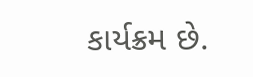કાર્યક્રમ છે.